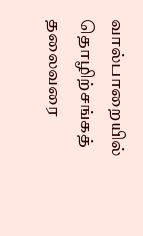வால்பாறையில் தொழிற்சங்கத் தலைவரை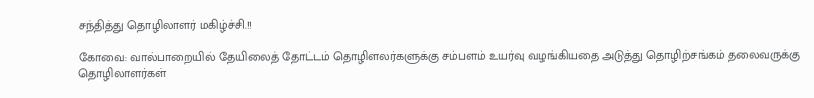சந்தித்து தொழிலாளர் மகிழ்ச்சி.!!

கோவை: வால்பாறையில் தேயிலைத் தோட்டம் தொழிளலர்களுக்கு சம்பளம் உயர்வு வழங்கியதை அடுத்து தொழிற்சங்கம் தலைவருக்கு தொழிலாளர்கள்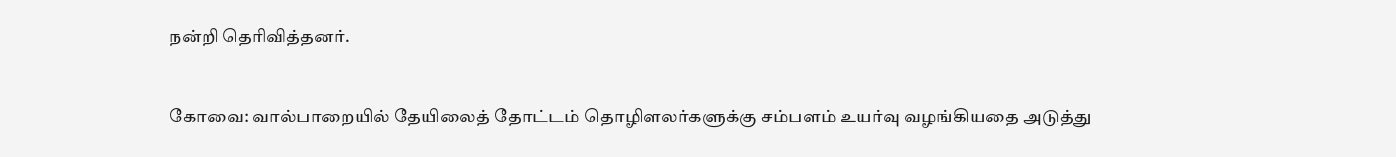நன்றி தெரிவித்தனர்.


கோவை: வால்பாறையில் தேயிலைத் தோட்டம் தொழிளலர்களுக்கு சம்பளம் உயர்வு வழங்கியதை அடுத்து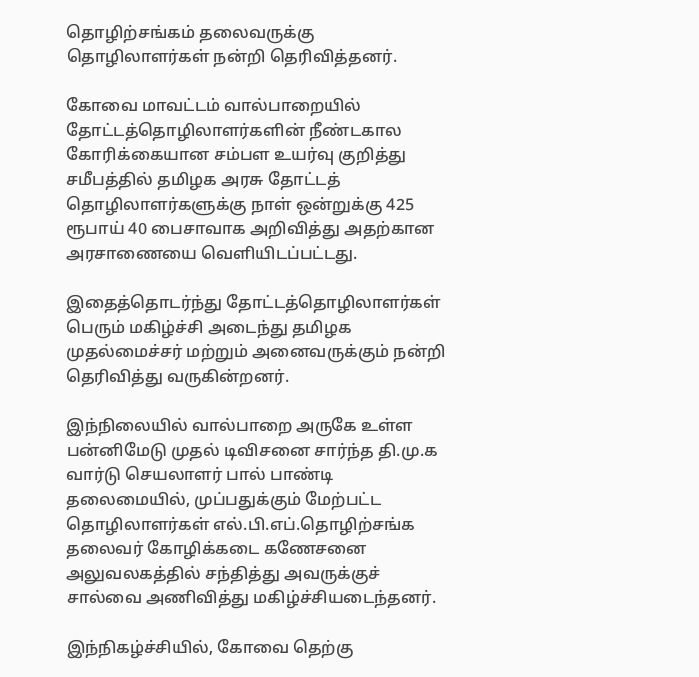தொழிற்சங்கம் தலைவருக்கு தொழிலாளர்கள் நன்றி தெரிவித்தனர்.

கோவை மாவட்டம் வால்பாறையில் தோட்டத்தொழிலாளர்களின் நீண்டகால கோரிக்கையான சம்பள உயர்வு குறித்து சமீபத்தில் தமிழக அரசு தோட்டத் தொழிலாளர்களுக்கு நாள் ஒன்றுக்கு 425 ரூபாய் 40 பைசாவாக அறிவித்து அதற்கான அரசாணையை வெளியிடப்பட்டது.

இதைத்தொடர்ந்து தோட்டத்தொழிலாளர்கள் பெரும் மகிழ்ச்சி அடைந்து தமிழக முதல்மைச்சர் மற்றும் அனைவருக்கும் நன்றி தெரிவித்து வருகின்றனர்.

இந்நிலையில் வால்பாறை அருகே உள்ள பன்னிமேடு முதல் டிவிசனை சார்ந்த தி.மு.க வார்டு செயலாளர் பால் பாண்டி தலைமையில், முப்பதுக்கும் மேற்பட்ட தொழிலாளர்கள் எல்.பி.எப்.தொழிற்சங்க தலைவர் கோழிக்கடை கணேசனை அலுவலகத்தில் சந்தித்து அவருக்குச் சால்வை அணிவித்து மகிழ்ச்சியடைந்தனர்.

இந்நிகழ்ச்சியில், கோவை தெற்கு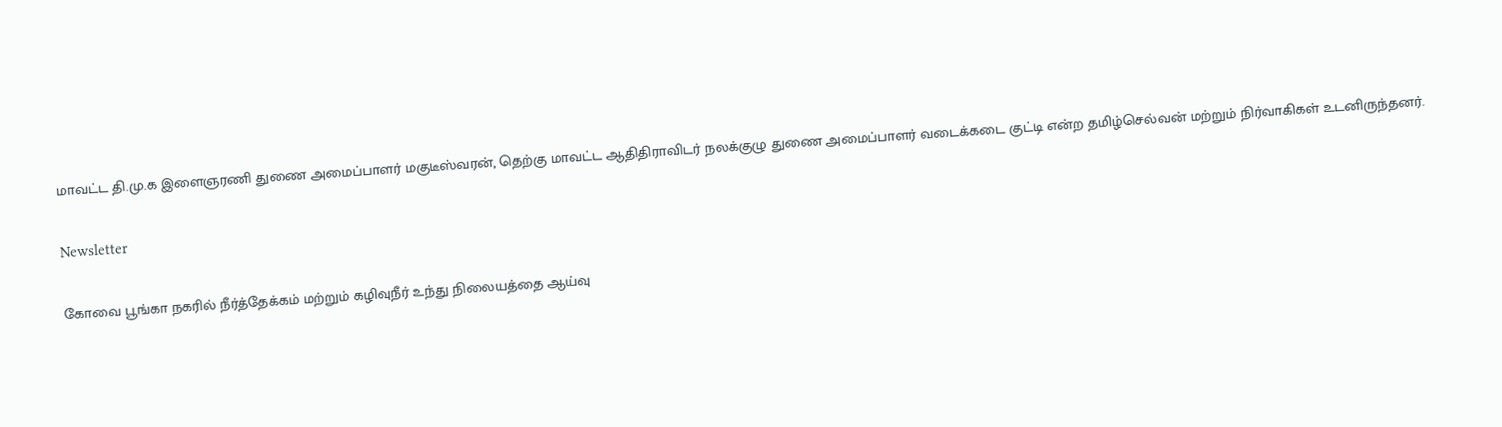மாவட்ட தி.மு.க இளைஞரணி துணை அமைப்பாளர் மகுடீஸ்வரன், தெற்கு மாவட்ட ஆதிதிராவிடர் நலக்குழு துணை அமைப்பாளர் வடைக்கடை குட்டி என்ற தமிழ்செல்வன் மற்றும் நிர்வாகிகள் உடனிருந்தனர்.

Newsletter

கோவை பூங்கா நகரில் நீர்த்தேக்கம் மற்றும் கழிவுநீர் உந்து நிலையத்தை ஆய்வு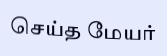செய்த மேயர்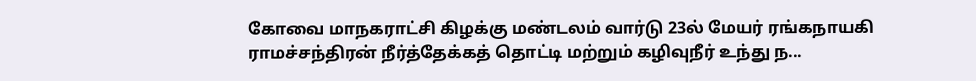கோவை மாநகராட்சி கிழக்கு மண்டலம் வார்டு 23ல் மேயர் ரங்கநாயகி ராமச்சந்திரன் நீர்த்தேக்கத் தொட்டி மற்றும் கழிவுநீர் உந்து ந...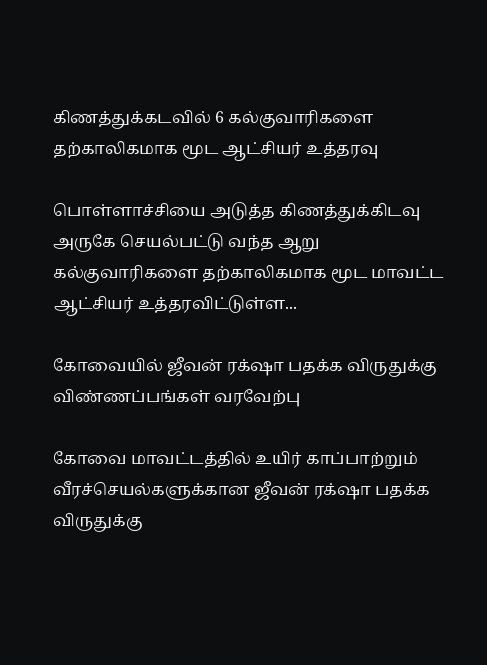கிணத்துக்கடவில் 6 கல்குவாரிகளை தற்காலிகமாக மூட ஆட்சியர் உத்தரவு

பொள்ளாச்சியை அடுத்த கிணத்துக்கிடவு அருகே செயல்பட்டு வந்த ஆறு கல்குவாரிகளை தற்காலிகமாக மூட மாவட்ட ஆட்சியர் உத்தரவிட்டுள்ள...

கோவையில் ஜீவன் ரக்‌ஷா பதக்க விருதுக்கு விண்ணப்பங்கள் வரவேற்பு

கோவை மாவட்டத்தில் உயிர் காப்பாற்றும் வீரச்செயல்களுக்கான ஜீவன் ரக்‌ஷா பதக்க விருதுக்கு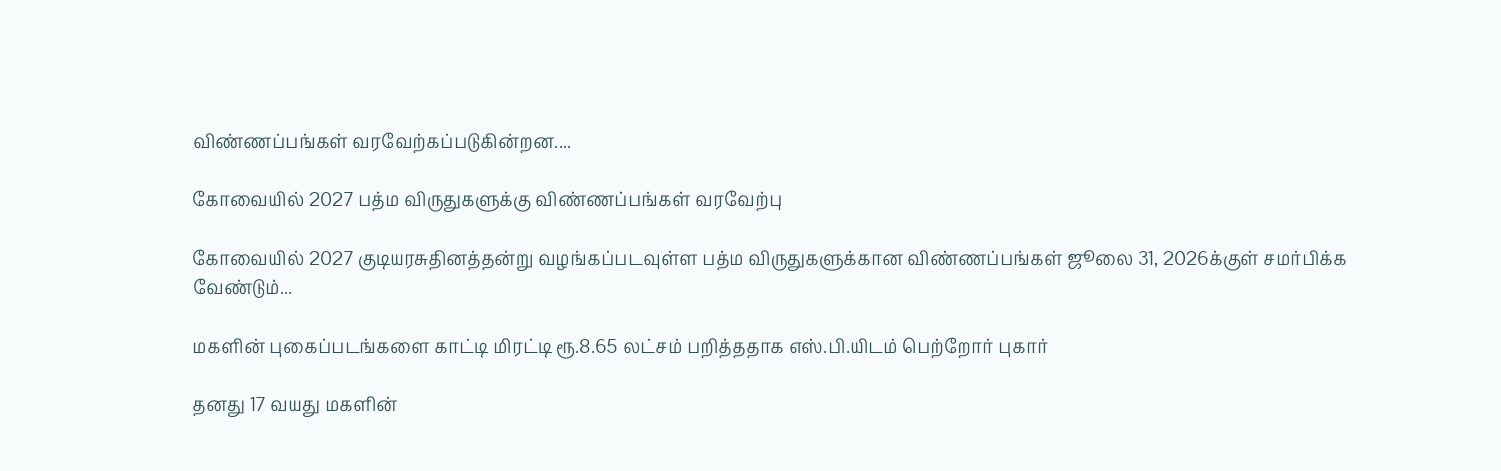விண்ணப்பங்கள் வரவேற்கப்படுகின்றன....

கோவையில் 2027 பத்ம விருதுகளுக்கு விண்ணப்பங்கள் வரவேற்பு

கோவையில் 2027 குடியரசுதினத்தன்று வழங்கப்படவுள்ள பத்ம விருதுகளுக்கான விண்ணப்பங்கள் ஜூலை 31, 2026க்குள் சமர்பிக்க வேண்டும்...

மகளின் புகைப்படங்களை காட்டி மிரட்டி ரூ.8.65 லட்சம் பறித்ததாக எஸ்.பி.யிடம் பெற்றோர் புகார்

தனது 17 வயது மகளின்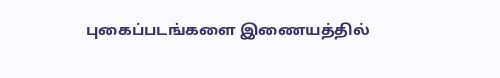புகைப்படங்களை இணையத்தில்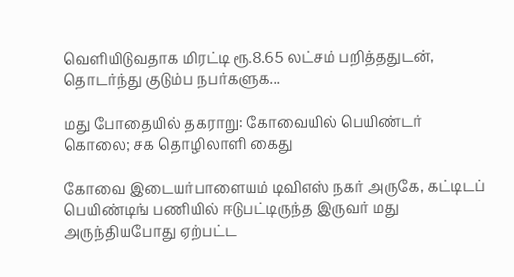வெளியிடுவதாக மிரட்டி ரூ.8.65 லட்சம் பறித்ததுடன், தொடர்ந்து குடும்ப நபர்களுக...

மது போதையில் தகராறு: கோவையில் பெயிண்டர் கொலை; சக தொழிலாளி கைது

கோவை இடையர்பாளையம் டிவிஎஸ் நகர் அருகே, கட்டிடப் பெயிண்டிங் பணியில் ஈடுபட்டிருந்த இருவர் மது அருந்தியபோது ஏற்பட்ட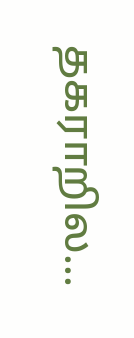தகராறில...